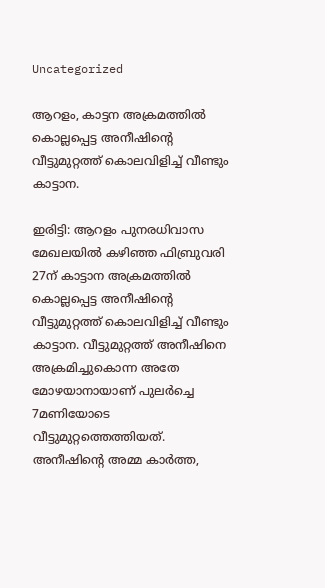Uncategorized

ആറളം, കാട്ടന അക്രമത്തിൽ കൊല്ലപ്പെട്ട അനീഷിന്റെ വീട്ടുമുറ്റത്ത് കൊലവിളിച്ച് വീണ്ടും കാട്ടാന.

ഇരിട്ടി: ആറളം പുനരധിവാസ മേഖലയിൽ കഴിഞ്ഞ ഫിബ്രുവരി 27ന് കാട്ടാന അക്രമത്തിൽ കൊല്ലപ്പെട്ട അനീഷിന്റെ വീട്ടുമുറ്റത്ത് കൊലവിളിച്ച് വീണ്ടും കാട്ടാന. വീട്ടുമുറ്റത്ത് അനീഷിനെ അക്രമിച്ചുകൊന്ന അതേ മോഴയാനായാണ് പുലർച്ചെ 7മണിയോടെ വീട്ടുമുറ്റത്തെത്തിയത്. അനീഷിന്റെ അമ്മ കാർത്ത,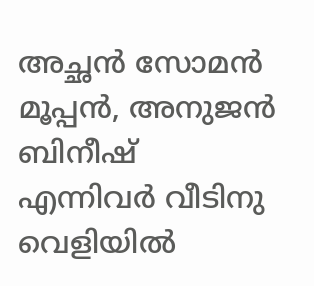അച്ഛൻ സോമൻ മൂപ്പൻ, അനുജൻ ബിനീഷ് എന്നിവർ വീടിനു വെളിയിൽ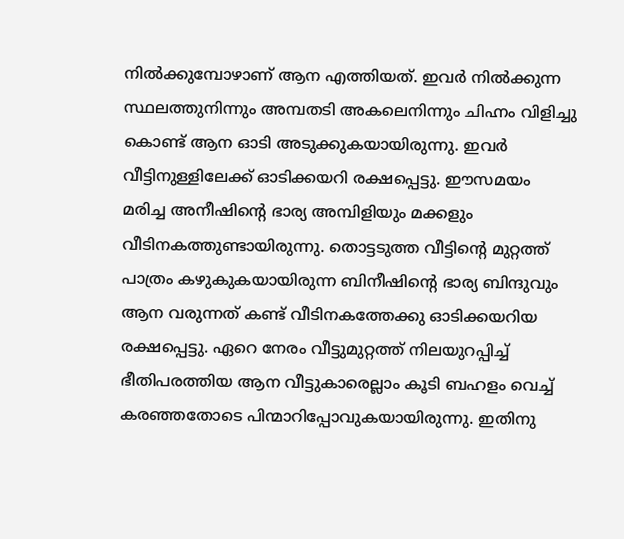നിൽക്കുമ്പോഴാണ് ആന എത്തിയത്. ഇവർ നിൽക്കുന്ന സ്ഥലത്തുനിന്നും അമ്പതടി അകലെനിന്നും ചിഹ്നം വിളിച്ചു കൊണ്ട് ആന ഓടി അടുക്കുകയായിരുന്നു. ഇവർ വീട്ടിനുള്ളിലേക്ക് ഓടിക്കയറി രക്ഷപ്പെട്ടു. ഈസമയം മരിച്ച അനീഷിന്റെ ഭാര്യ അമ്പിളിയും മക്കളും വീടിനകത്തുണ്ടായിരുന്നു. തൊട്ടടുത്ത വീട്ടിന്റെ മുറ്റത്ത് പാത്രം കഴുകുകയായിരുന്ന ബിനീഷിന്റെ ഭാര്യ ബിന്ദുവും ആന വരുന്നത് കണ്ട് വീടിനകത്തേക്കു ഓടിക്കയറിയ രക്ഷപ്പെട്ടു. ഏറെ നേരം വീട്ടുമുറ്റത്ത് നിലയുറപ്പിച്ച് ഭീതിപരത്തിയ ആന വീട്ടുകാരെല്ലാം കൂടി ബഹളം വെച്ച് കരഞ്ഞതോടെ പിന്മാറിപ്പോവുകയായിരുന്നു. ഇതിനു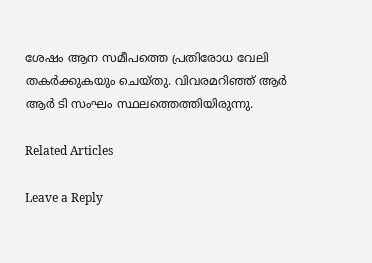ശേഷം ആന സമീപത്തെ പ്രതിരോധ വേലി തകർക്കുകയും ചെയ്തു. വിവരമറിഞ്ഞ് ആർ ആർ ടി സംഘം സ്ഥലത്തെത്തിയിരുന്നു.

Related Articles

Leave a Reply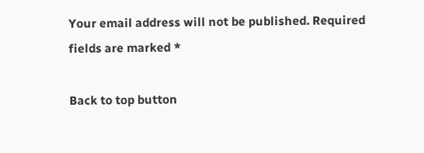Your email address will not be published. Required fields are marked *

Back to top button